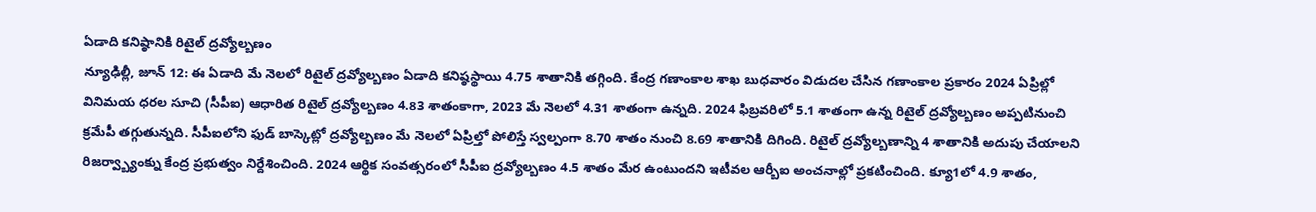ఏడాది కనిష్ఠానికి రిటైల్ ద్రవ్యోల్బణం
న్యూఢిల్లీ, జూన్ 12: ఈ ఏడాది మే నెలలో రిటైల్ ద్రవ్యోల్బణం ఏడాది కనిష్ఠస్థాయి 4.75 శాతానికి తగ్గింది. కేంద్ర గణాంకాల శాఖ బుధవారం విడుదల చేసిన గణాంకాల ప్రకారం 2024 ఏప్రిల్లో వినిమయ ధరల సూచి (సీపీఐ) ఆధారిత రిటైల్ ద్రవ్యోల్బణం 4.83 శాతంకాగా, 2023 మే నెలలో 4.31 శాతంగా ఉన్నది. 2024 ఫిబ్రవరిలో 5.1 శాతంగా ఉన్న రిటైల్ ద్రవ్యోల్బణం అప్పటినుంచి క్రమేపీ తగ్గుతున్నది. సీపీఐలోని ఫుడ్ బాస్కెట్లో ద్రవ్యోల్బణం మే నెలలో ఏప్రిల్తో పోలిస్తే స్వల్పంగా 8.70 శాతం నుంచి 8.69 శాతానికి దిగింది. రిటైల్ ద్రవ్యోల్బణాన్ని 4 శాతానికి అదుపు చేయాలని రిజర్వ్బ్యాంక్ను కేంద్ర ప్రభుత్వం నిర్దేశించింది. 2024 ఆర్థిక సంవత్సరంలో సీపీఐ ద్రవ్యోల్బణం 4.5 శాతం మేర ఉంటుందని ఇటీవల ఆర్బీఐ అంచనాల్లో ప్రకటించింది. క్యూ1లో 4.9 శాతం,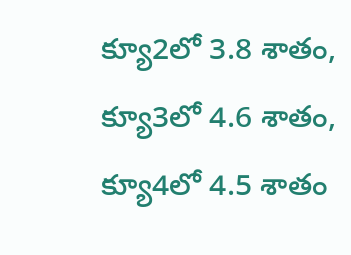క్యూ2లో 3.8 శాతం, క్యూ3లో 4.6 శాతం, క్యూ4లో 4.5 శాతం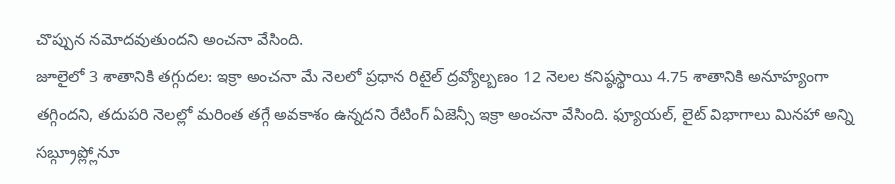చొప్పున నమోదవుతుందని అంచనా వేసింది.
జూలైలో 3 శాతానికి తగ్గుదల: ఇక్రా అంచనా మే నెలలో ప్రధాన రిటైల్ ద్రవ్యోల్బణం 12 నెలల కనిష్ఠస్థాయి 4.75 శాతానికి అనూహ్యంగా తగ్గిందని, తదుపరి నెలల్లో మరింత తగ్గే అవకాశం ఉన్నదని రేటింగ్ ఏజెన్సీ ఇక్రా అంచనా వేసింది. ఫ్యూయల్, లైట్ విభాగాలు మినహా అన్ని సబ్గ్రూప్ల్లోనూ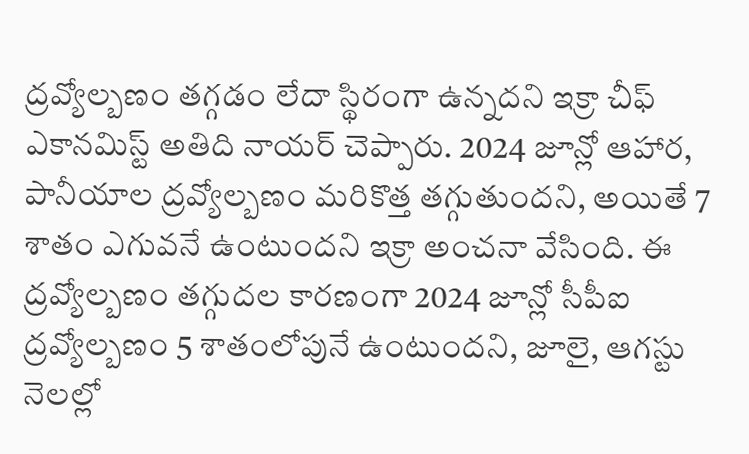ద్రవ్యోల్బణం తగ్గడం లేదా స్థిరంగా ఉన్నదని ఇక్రా చీఫ్ ఎకానమిస్ట్ అతిది నాయర్ చెప్పారు. 2024 జూన్లో ఆహార, పానీయాల ద్రవ్యోల్బణం మరికొత్త తగ్గుతుందని, అయితే 7 శాతం ఎగువనే ఉంటుందని ఇక్రా అంచనా వేసింది. ఈ ద్రవ్యోల్బణం తగ్గుదల కారణంగా 2024 జూన్లో సీపీఐ ద్రవ్యోల్బణం 5 శాతంలోపునే ఉంటుందని, జూలై, ఆగస్టు నెలల్లో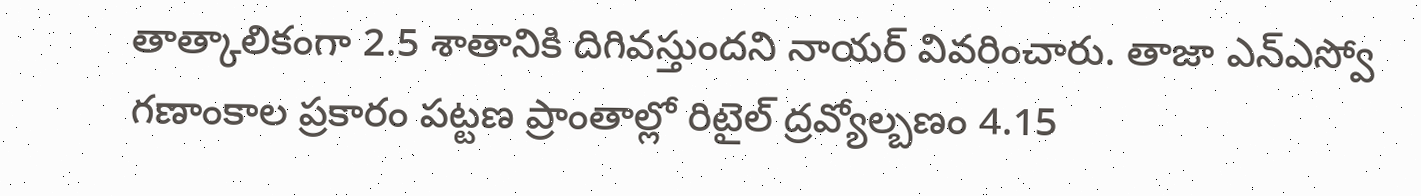తాత్కాలికంగా 2.5 శాతానికి దిగివస్తుందని నాయర్ వివరించారు. తాజా ఎన్ఎస్వో గణాంకాల ప్రకారం పట్టణ ప్రాంతాల్లో రిటైల్ ద్రవ్యోల్బణం 4.15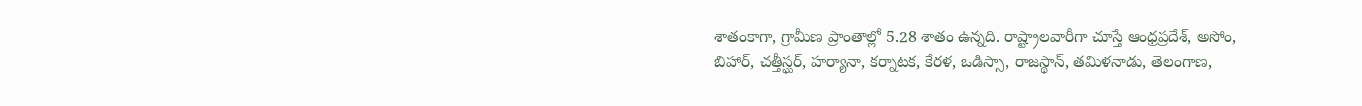శాతంకాగా, గ్రామీణ ప్రాంతాల్లో 5.28 శాతం ఉన్నది. రాష్ట్రాలవారీగా చూస్తే ఆంధ్రప్రదేశ్, అసోం, బిహార్, చత్తీస్ఘర్, హర్యానా, కర్నాటక, కేరళ, ఒడిస్సా, రాజస్థాన్, తమిళనాడు, తెలంగాణ,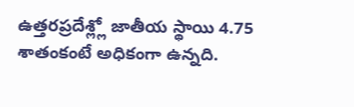ఉత్తరప్రదేశ్ల్లో జాతీయ స్థాయి 4.75 శాతంకంటే అధికంగా ఉన్నది.